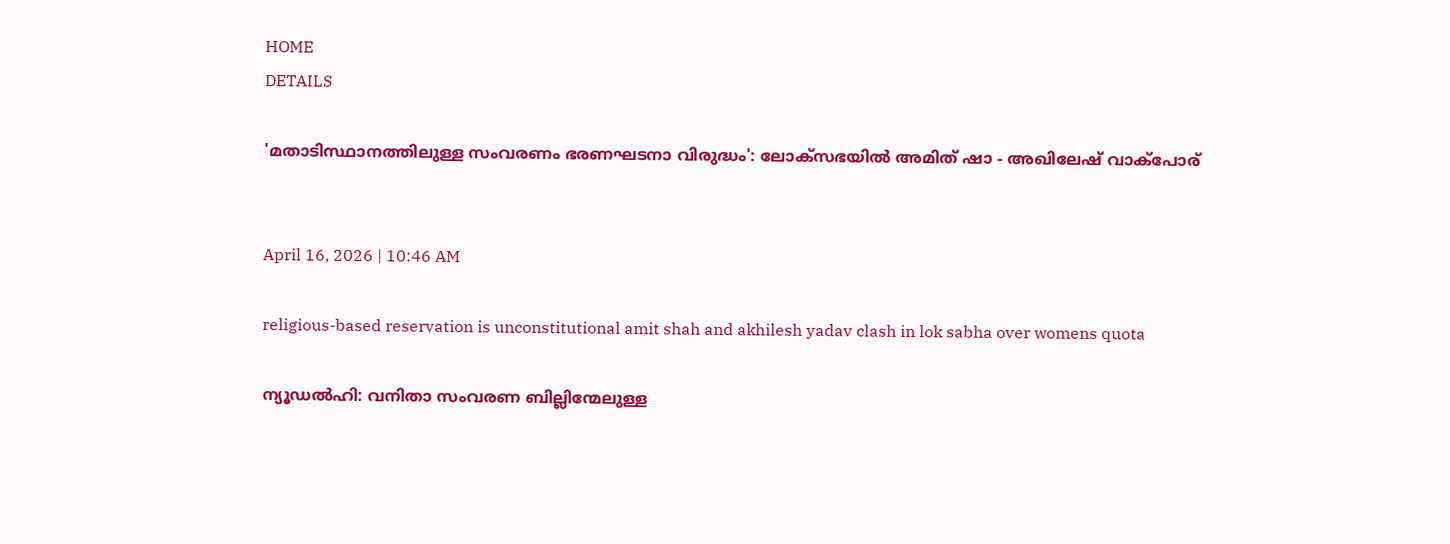HOME
DETAILS

'മതാടിസ്ഥാനത്തിലുള്ള സംവരണം ഭരണഘടനാ വിരുദ്ധം': ലോക്‌സഭയിൽ അമിത് ഷാ - അഖിലേഷ് വാക്പോര്


April 16, 2026 | 10:46 AM

religious-based reservation is unconstitutional amit shah and akhilesh yadav clash in lok sabha over womens quota

ന്യൂഡൽഹി: വനിതാ സംവരണ ബില്ലിന്മേലുള്ള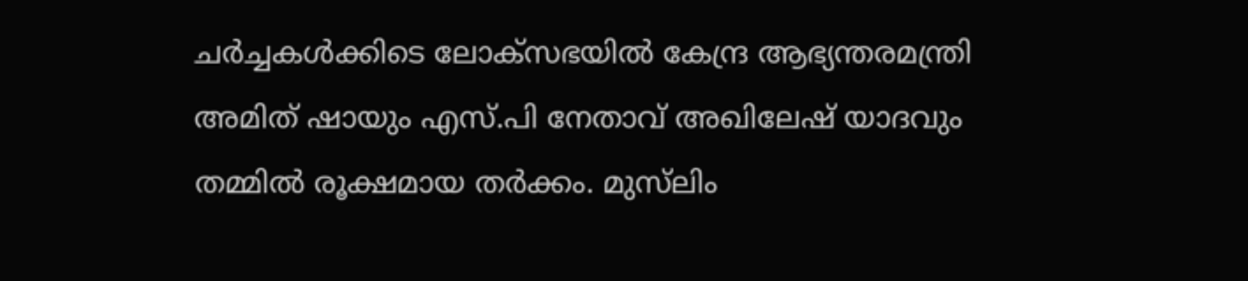ചർച്ചകൾക്കിടെ ലോക്‌സഭയിൽ കേന്ദ്ര ആഭ്യന്തരമന്ത്രി അമിത് ഷായും എസ്.പി നേതാവ് അഖിലേഷ് യാദവും തമ്മിൽ രൂക്ഷമായ തർക്കം. മുസ്‌ലിം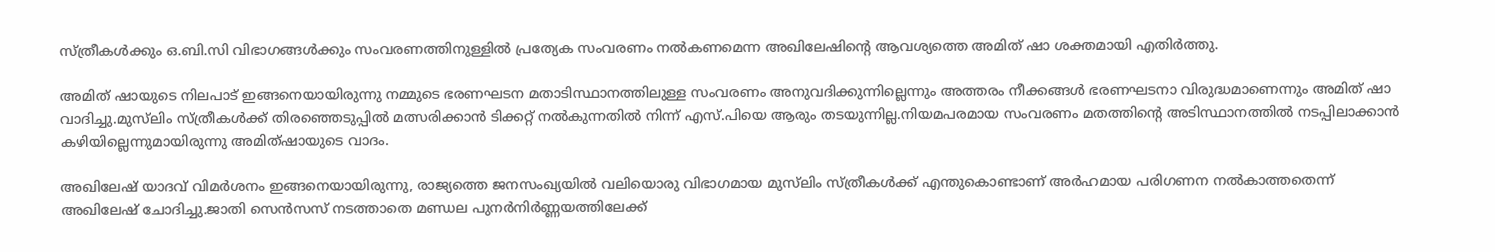സ്ത്രീകൾക്കും ഒ.ബി.സി വിഭാഗങ്ങൾക്കും സംവരണത്തിനുള്ളിൽ പ്രത്യേക സംവരണം നൽകണമെന്ന അഖിലേഷിന്റെ ആവശ്യത്തെ അമിത് ഷാ ശക്തമായി എതിർത്തു.

അമിത് ഷായുടെ നിലപാട് ഇങ്ങനെയായിരുന്നു നമ്മുടെ ഭരണഘടന മതാടിസ്ഥാനത്തിലുള്ള സംവരണം അനുവദിക്കുന്നില്ലെന്നും അത്തരം നീക്കങ്ങൾ ഭരണഘടനാ വിരുദ്ധമാണെന്നും അമിത് ഷാ വാദിച്ചു.മുസ്‌ലിം സ്ത്രീകൾക്ക് തിരഞ്ഞെടുപ്പിൽ മത്സരിക്കാൻ ടിക്കറ്റ് നൽകുന്നതിൽ നിന്ന് എസ്.പിയെ ആരും തടയുന്നില്ല.നിയമപരമായ സംവരണം മതത്തിന്റെ അടിസ്ഥാനത്തിൽ നടപ്പിലാക്കാൻ കഴിയില്ലെന്നുമായിരുന്നു അമിത്ഷായുടെ വാദം.

അഖിലേഷ് യാദവ് വിമർശനം ഇങ്ങനെയായിരുന്നു, രാജ്യത്തെ ജനസംഖ്യയിൽ വലിയൊരു വിഭാഗമായ മുസ്‌ലിം സ്ത്രീകൾക്ക് എന്തുകൊണ്ടാണ് അർഹമായ പരിഗണന നൽകാത്തതെന്ന് അഖിലേഷ് ചോദിച്ചു.ജാതി സെൻസസ് നടത്താതെ മണ്ഡല പുനർനിർണ്ണയത്തിലേക്ക്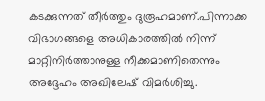കടക്കുന്നത് തീർത്തും ദുരൂഹമാണ്.പിന്നാക്ക വിഭാഗങ്ങളെ അധികാരത്തിൽ നിന്ന് മാറ്റിനിർത്താനുള്ള നീക്കമാണിതെന്നും അദ്ദേഹം അഖിലേഷ് വിമർശിച്ചു.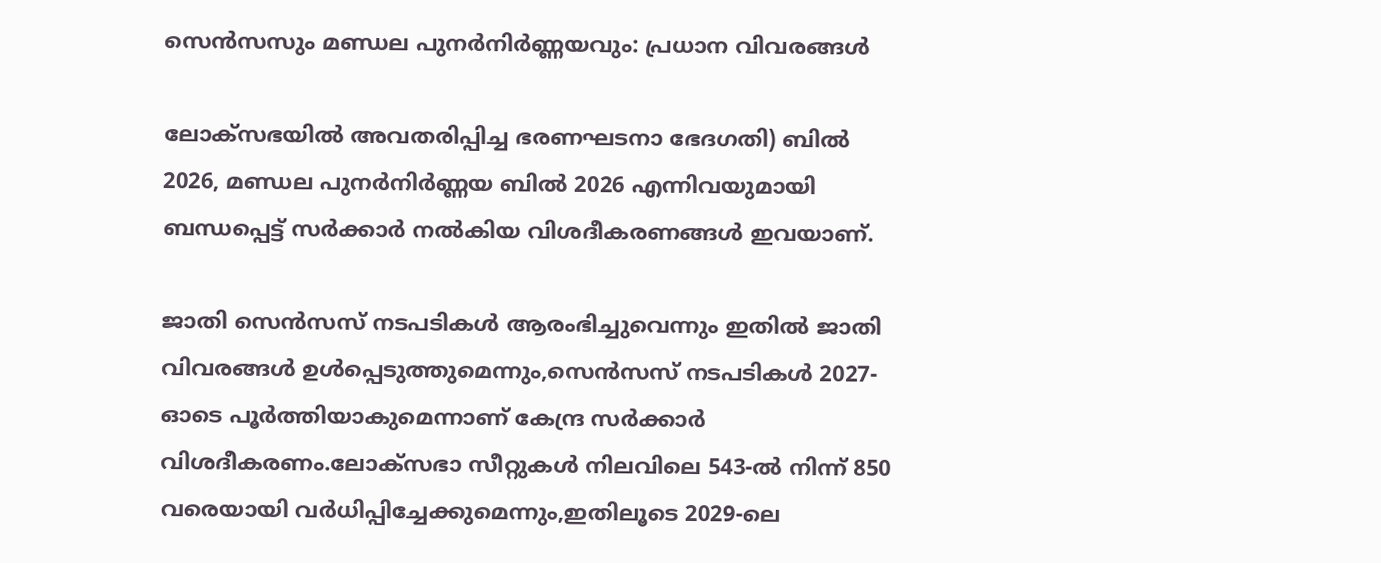സെൻസസും മണ്ഡല പുനർനിർണ്ണയവും: പ്രധാന വിവരങ്ങൾ

ലോക്‌സഭയിൽ അവതരിപ്പിച്ച ഭരണഘടനാ ഭേദഗതി) ബിൽ 2026, മണ്ഡല പുനർനിർണ്ണയ ബിൽ 2026 എന്നിവയുമായി ബന്ധപ്പെട്ട് സർക്കാർ നൽകിയ വിശദീകരണങ്ങൾ ഇവയാണ്.

ജാതി സെൻസസ് നടപടികൾ ആരംഭിച്ചുവെന്നും ഇതിൽ ജാതി വിവരങ്ങൾ ഉൾപ്പെടുത്തുമെന്നും,സെൻസസ് നടപടികൾ 2027-ഓടെ പൂർത്തിയാകുമെന്നാണ് കേന്ദ്ര സർക്കാർ വിശദീകരണം.ലോക്‌സഭാ സീറ്റുകൾ നിലവിലെ 543-ൽ നിന്ന് 850 വരെയായി വർധിപ്പിച്ചേക്കുമെന്നും,ഇതിലൂടെ 2029-ലെ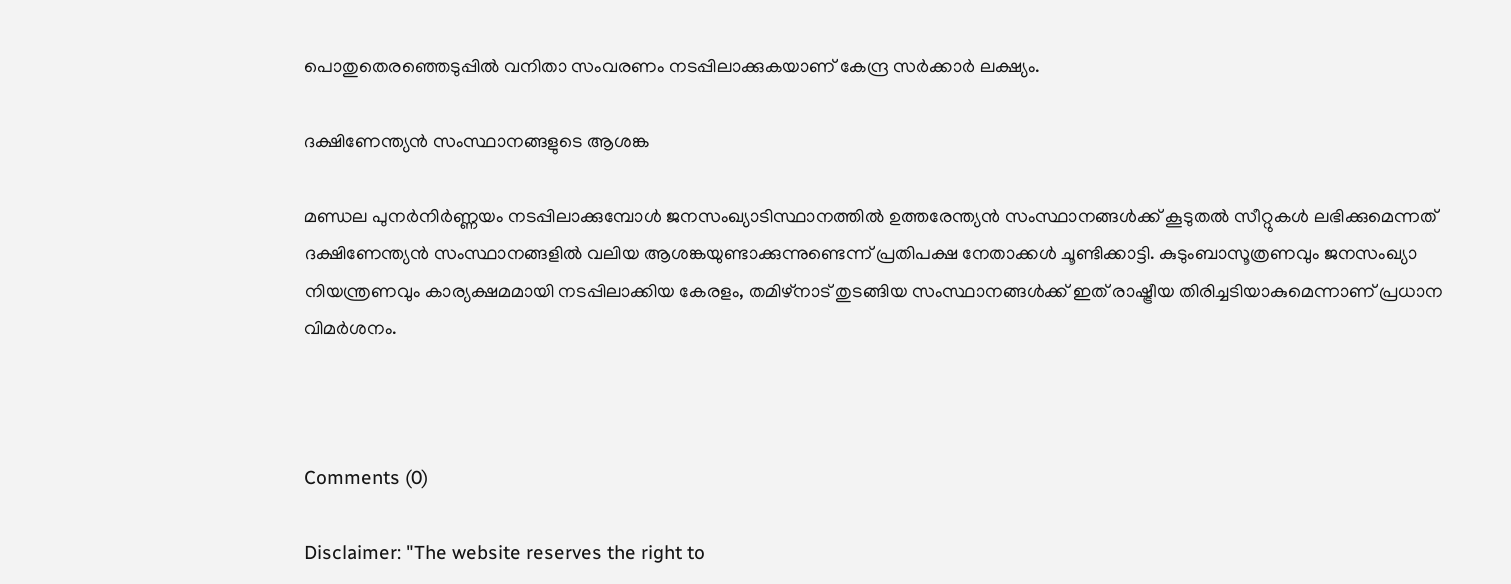പൊതുതെരഞ്ഞെടുപ്പിൽ വനിതാ സംവരണം നടപ്പിലാക്കുകയാണ് കേന്ദ്ര സർക്കാർ ലക്ഷ്യം.

ദക്ഷിണേന്ത്യൻ സംസ്ഥാനങ്ങളുടെ ആശങ്ക

മണ്ഡല പുനർനിർണ്ണയം നടപ്പിലാക്കുമ്പോൾ ജനസംഖ്യാടിസ്ഥാനത്തിൽ ഉത്തരേന്ത്യൻ സംസ്ഥാനങ്ങൾക്ക് കൂടുതൽ സീറ്റുകൾ ലഭിക്കുമെന്നത് ദക്ഷിണേന്ത്യൻ സംസ്ഥാനങ്ങളിൽ വലിയ ആശങ്കയുണ്ടാക്കുന്നുണ്ടെന്ന് പ്രതിപക്ഷ നേതാക്കൾ ചൂണ്ടിക്കാട്ടി. കുടുംബാസൂത്രണവും ജനസംഖ്യാ നിയന്ത്രണവും കാര്യക്ഷമമായി നടപ്പിലാക്കിയ കേരളം, തമിഴ്നാട് തുടങ്ങിയ സംസ്ഥാനങ്ങൾക്ക് ഇത് രാഷ്ട്രീയ തിരിച്ചടിയാകുമെന്നാണ് പ്രധാന വിമർശനം.



Comments (0)

Disclaimer: "The website reserves the right to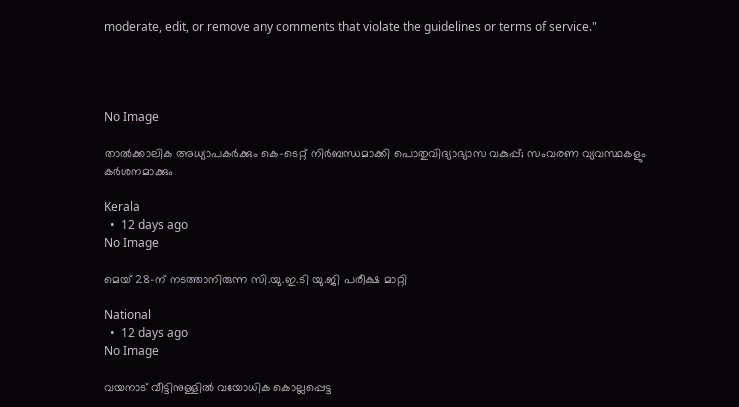moderate, edit, or remove any comments that violate the guidelines or terms of service."




No Image

താൽക്കാലിക അധ്യാപകർക്കും കെ-ടെറ്റ് നിർബന്ധമാക്കി പൊതുവിദ്യാഭ്യാസ വകുപ്പ്; സംവരണ വ്യവസ്ഥകളും കർശനമാക്കും

Kerala
  •  12 days ago
No Image

മെയ് 28-ന് നടത്താനിരുന്ന സി.യു.ഇ.ടി യു.ജി പരീക്ഷ മാറ്റി

National
  •  12 days ago
No Image

വയനാട് വീട്ടിനുള്ളിൽ വയോധിക കൊല്ലപ്പെട്ട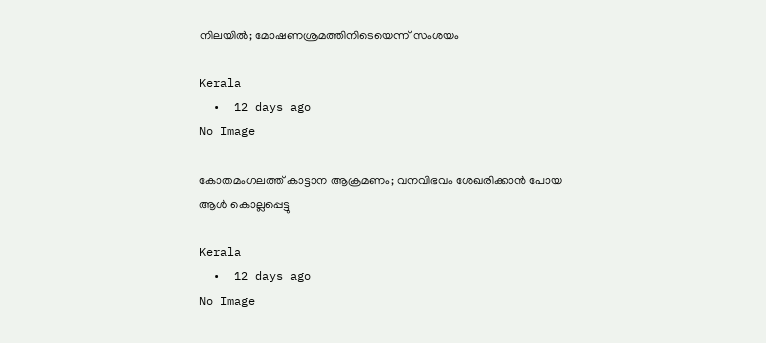നിലയിൽ; മോഷണശ്രമത്തിനിടെയെന്ന് സംശയം

Kerala
  •  12 days ago
No Image

കോതമംഗലത്ത് കാട്ടാന ആക്രമണം; വനവിഭവം ശേഖരിക്കാൻ പോയ ആൾ കൊല്ലപ്പെട്ടു

Kerala
  •  12 days ago
No Image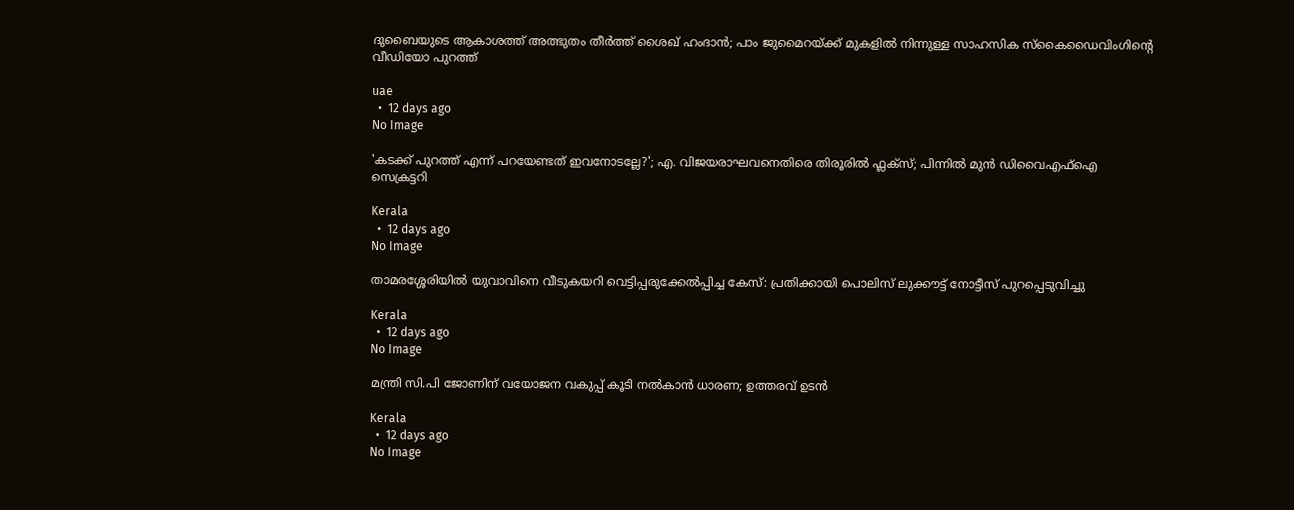ദുബൈയുടെ ആകാശത്ത് അത്ഭുതം തീർത്ത് ശൈഖ് ഹംദാൻ; പാം ജുമൈറയ്ക്ക് മുകളിൽ നിന്നുള്ള സാഹസിക സ്കൈഡൈവിംഗിന്റെ വീഡിയോ പുറത്ത്

uae
  •  12 days ago
No Image

'കടക്ക് പുറത്ത് എന്ന് പറയേണ്ടത് ഇവനോടല്ലേ?'; എ. വിജയരാഘവനെതിരെ തിരൂരിൽ ഫ്ലക്സ്; പിന്നിൽ മുൻ ഡിവൈഎഫ്ഐ സെക്രട്ടറി

Kerala
  •  12 days ago
No Image

താമരശ്ശേരിയിൽ യുവാവിനെ വീടുകയറി വെട്ടിപ്പരുക്കേൽപ്പിച്ച കേസ്: പ്രതിക്കായി പൊലിസ് ലുക്കൗട്ട് നോട്ടീസ് പുറപ്പെടുവിച്ചു

Kerala
  •  12 days ago
No Image

മന്ത്രി സി.പി ജോണിന് വയോജന വകുപ്പ് കൂടി നൽകാൻ ധാരണ; ഉത്തരവ് ഉടൻ

Kerala
  •  12 days ago
No Image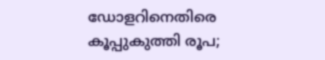ഡോളറിനെതിരെ കൂപ്പുകുത്തി രൂപ;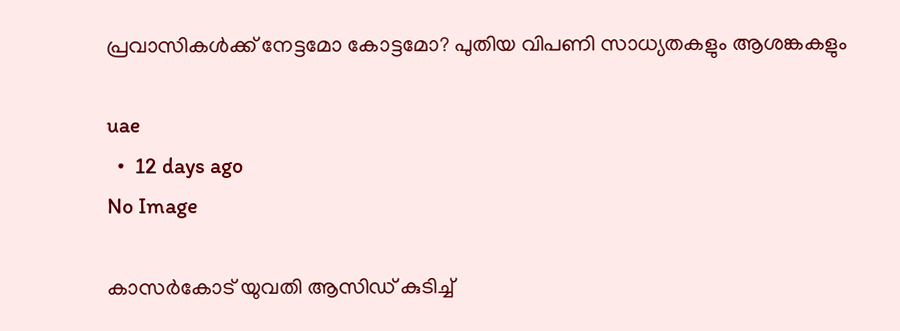പ്രവാസികൾക്ക് നേട്ടമോ കോട്ടമോ? പുതിയ വിപണി സാധ്യതകളും ആശങ്കകളും

uae
  •  12 days ago
No Image

കാസർകോട് യുവതി ആസിഡ് കുടിച്ച്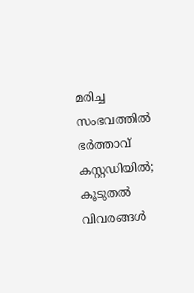മരിച്ച സംഭവത്തിൽ ഭർത്താവ് കസ്റ്റഡിയിൽ; കൂടുതൽ വിവരങ്ങൾ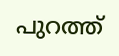പുറത്ത്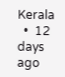Kerala
  •  12 days ago